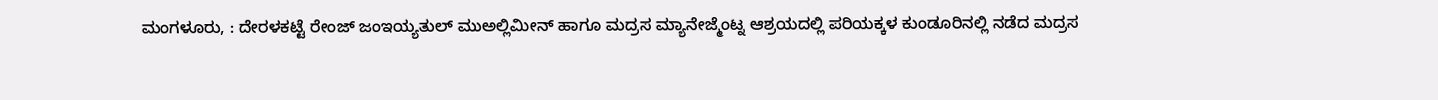ಮಂಗಳೂರು, : ದೇರಳಕಟ್ಟೆ ರೇಂಜ್ ಜಂಇಯ್ಯತುಲ್ ಮುಅಲ್ಲಿಮೀನ್ ಹಾಗೂ ಮದ್ರಸ ಮ್ಯಾನೇಜ್ಮೆಂಟ್ನ ಆಶ್ರಯದಲ್ಲಿ ಪರಿಯಕ್ಕಳ ಕುಂಡೂರಿನಲ್ಲಿ ನಡೆದ ಮದ್ರಸ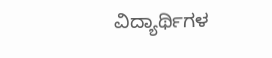ವಿದ್ಯಾರ್ಥಿಗಳ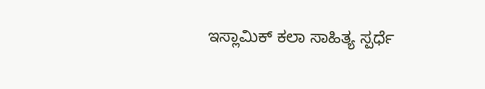ಇಸ್ಲಾಮಿಕ್ ಕಲಾ ಸಾಹಿತ್ಯ ಸ್ಪರ್ಧೆ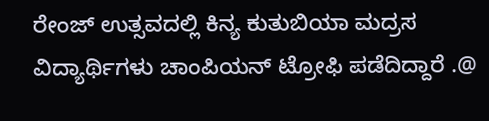ರೇಂಜ್ ಉತ್ಸವದಲ್ಲಿ ಕಿನ್ಯ ಕುತುಬಿಯಾ ಮದ್ರಸ ವಿದ್ಯಾರ್ಥಿಗಳು ಚಾಂಪಿಯನ್ ಟ್ರೋಫಿ ಪಡೆದಿದ್ದಾರೆ .@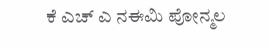ಕೆ ಎಚ್ ಎ ನಈಮಿ ಪೋನ್ಮಲ